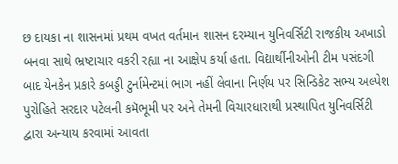છ દાયકા ના શાસનમાં પ્રથમ વખત વર્તમાન શાસન દરમ્યાન યુનિવર્સિટી રાજકીય અખાડો બનવા સાથે ભ્રષ્ટાચાર વકરી રહ્યા ના આક્ષેપ કર્યા હતા. વિદ્યાર્થીનીઓની ટીમ પસંદગી બાદ યેનકેન પ્રકારે કબડ્ડી ટુર્નામેન્ટમાં ભાગ નહીં લેવાના નિર્ણય પર સિન્ડિકેટ સભ્ય અલ્પેશ પુરોહિતે સરદાર પટેલની કમૅભૂમી પર અને તેમની વિચારધારાથી પ્રસ્થાપિત યુનિવર્સિટી દ્વારા અન્યાય કરવામાં આવતા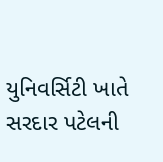યુનિવર્સિટી ખાતે સરદાર પટેલની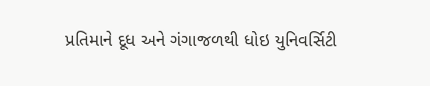પ્રતિમાને દૂધ અને ગંગાજળથી ધોઇ યુનિવર્સિટી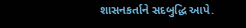શાસનકર્તાને સદબુદ્ધિ આપે.